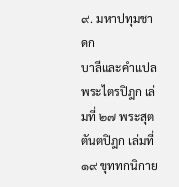๙. มหาปทุมชาดก
บาลีและคำแปล
พระไตรปิฎก เล่มที่ ๒๗ พระสุตตันตปิฎก เล่มที่ ๑๙ ขุททกนิกาย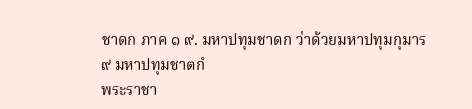ชาดก ภาค ๑ ๙. มหาปทุมชาดก ว่าด้วยมหาปทุมกุมาร
๙ มหาปทุมชาตกํ
พระราชา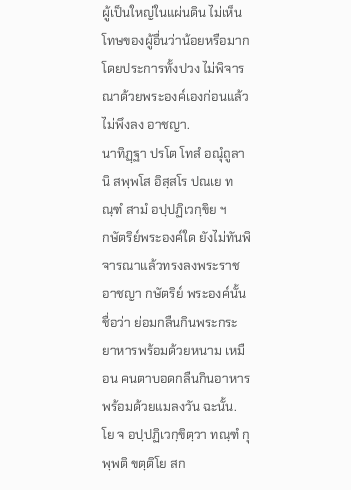ผู้เป็นใหญ่ในแผ่นดิน ไม่เห็นโทษของผู้อื่นว่าน้อยหรือมาก โดยประการทั้งปวง ไม่พิจารณาด้วยพระองค์เองก่อนแล้ว ไม่พึงลง อาชญา.
นาทิฏฺฐา ปรโต โทสํ อณุํถูลานิ สพฺพโส อิสฺสโร ปณเย ทณฺฑํ สามํ อปฺปฏิเวกฺขิย ฯ
กษัตริย์พระองค์ใด ยังไม่ทันพิจารณาแล้วทรงลงพระราชอาชญา กษัตริย์ พระองค์นั้นชื่อว่า ย่อมกลืนกินพระกระยาหารพร้อมด้วยหนาม เหมือน คนตาบอดกลืนกินอาหารพร้อมด้วยแมลงวัน ฉะนั้น.
โย จ อปฺปฏิเวกฺขิตฺวา ทณฺฑํ กุพฺพติ ขตฺติโย สก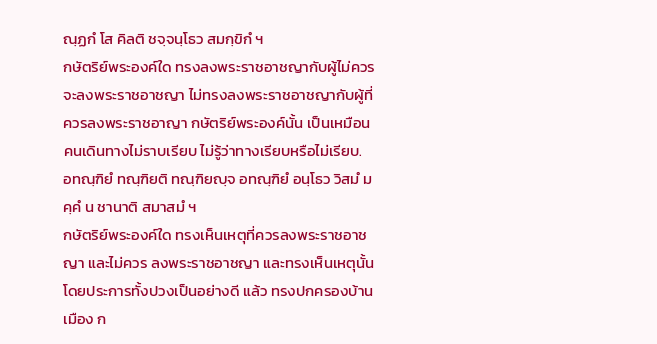ณฺฏกํ โส คิลติ ชจฺจนฺโธว สมกฺขิกํ ฯ
กษัตริย์พระองค์ใด ทรงลงพระราชอาชญากับผู้ไม่ควรจะลงพระราชอาชญา ไม่ทรงลงพระราชอาชญากับผู้ที่ควรลงพระราชอาญา กษัตริย์พระองค์นั้น เป็นเหมือนคนเดินทางไม่ราบเรียบ ไม่รู้ว่าทางเรียบหรือไม่เรียบ.
อทณฺฑิยํ ทณฺฑิยติ ทณฺฑิยญฺจ อทณฺฑิยํ อนฺโธว วิสมํ มคฺคํ น ชานาติ สมาสมํ ฯ
กษัตริย์พระองค์ใด ทรงเห็นเหตุที่ควรลงพระราชอาชญา และไม่ควร ลงพระราชอาชญา และทรงเห็นเหตุนั้น โดยประการทั้งปวงเป็นอย่างดี แล้ว ทรงปกครองบ้านเมือง ก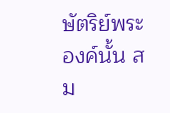ษัตริย์พระองค์นั้น สม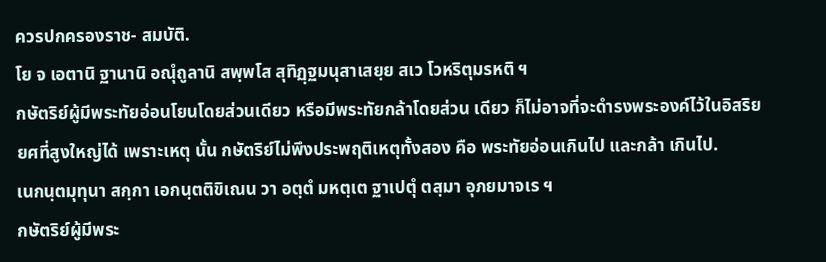ควรปกครองราช- สมบัติ.
โย จ เอตานิ ฐานานิ อณุํถูลานิ สพฺพโส สุทิฏฺฐมนุสาเสยฺย สเว โวหริตุมรหติ ฯ
กษัตริย์ผู้มีพระทัยอ่อนโยนโดยส่วนเดียว หรือมีพระทัยกล้าโดยส่วน เดียว ก็ไม่อาจที่จะดำรงพระองค์ไว้ในอิสริยยศที่สูงใหญ่ได้ เพราะเหตุ นั้น กษัตริย์ไม่พึงประพฤติเหตุทั้งสอง คือ พระทัยอ่อนเกินไป และกล้า เกินไป.
เนกนฺตมุทุนา สกฺกา เอกนฺตติขิเณน วา อตฺตํ มหตฺเต ฐาเปตุํ ตสฺมา อุภยมาจเร ฯ
กษัตริย์ผู้มีพระ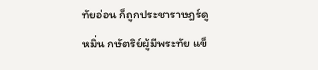ทัยอ่อน ก็ถูกประชาราษฎร์ดูหมิ่น กษัตริย์ผู้มีพระทัย แข็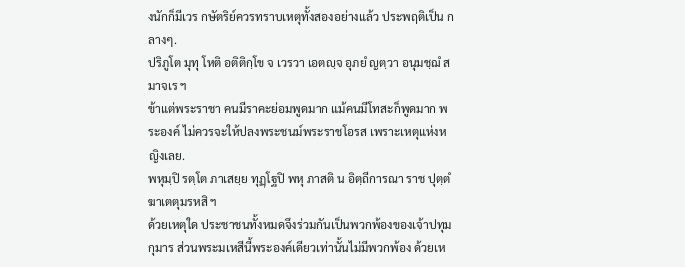งนักก็มีเวร กษัตริย์ควรทราบเหตุทั้งสองอย่างแล้ว ประพฤติเป็น กลางๆ.
ปริภูโต มุทุ โหติ อติติกฺโข จ เวรวา เอตญฺจ อุภยํ ญตฺวา อนุมชฺฌํ สมาจเร ฯ
ข้าแต่พระราชา คนมีราคะย่อมพูดมาก แม้คนมีโทสะก็พูดมาก พระองค์ ไม่ควรจะให้ปลงพระชนม์พระราชโอรส เพราะเหตุแห่งหญิงเลย.
พหุมฺปิ รตฺโต ภาเสยฺย ทุฏฺโฐปิ พหุ ภาสติ น อิตฺถีการณา ราช ปุตฺตํ ฆาเตตุมรหสิ ฯ
ด้วยเหตุใด ประชาชนทั้งหมดจึงร่วมกันเป็นพวกพ้องของเจ้าปทุมกุมาร ส่วนพระมเหสีนี้พระองค์เดียวเท่านั้นไม่มีพวกพ้อง ด้วยเห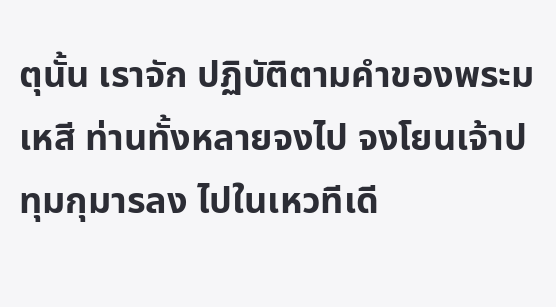ตุนั้น เราจัก ปฏิบัติตามคำของพระมเหสี ท่านทั้งหลายจงไป จงโยนเจ้าปทุมกุมารลง ไปในเหวทีเดี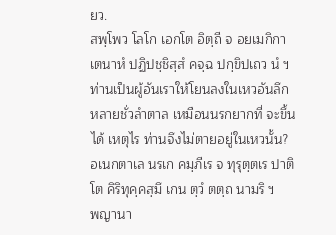ยว.
สพฺโพว โลโก เอกโต อิตฺถี จ อยเมกิกา เตนาหํ ปฏิปชฺชิสฺสํ คจฺฉ ปกฺขิปเถว นํ ฯ
ท่านเป็นผู้อันเราให้โยนลงในเหวอันลึกหลายชั่วลำตาล เหมือนนรกยากที่ จะขึ้นได้ เหตุไร ท่านจึงไม่ตายอยู่ในเหวนั้น?
อเนกตาเล นรเก คมฺภีเร จ ทุรุตฺตเร ปาติโต คิริทุคฺคสฺมึ เกน ตฺวํ ตตฺถ นามริ ฯ
พญานา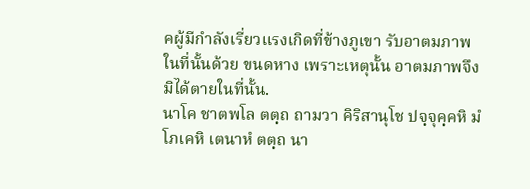คผู้มีกำลังเรี่ยวแรงเกิดที่ข้างภูเขา รับอาตมภาพในที่นั้นด้วย ขนดหาง เพราะเหตุนั้น อาตมภาพจึงมิได้ตายในที่นั้น.
นาโค ชาตพโล ตตฺถ ถามวา คิริสานุโช ปจฺจุคฺคหิ มํ โภเคหิ เตนาหํ ตตฺถ นา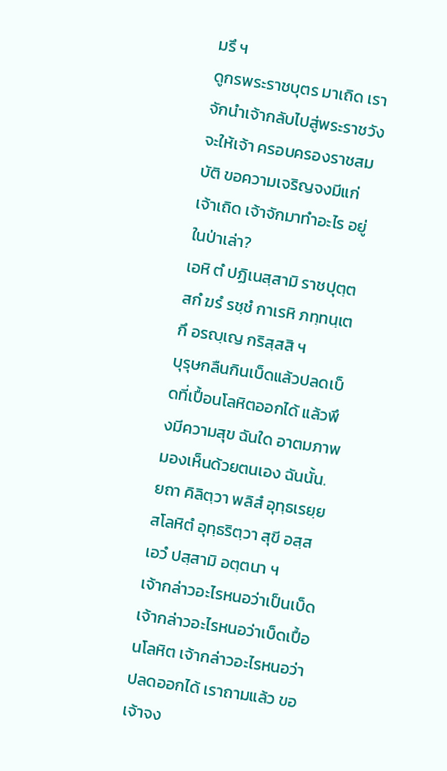มรึ ฯ
ดูกรพระราชบุตร มาเถิด เราจักนำเจ้ากลับไปสู่พระราชวัง จะให้เจ้า ครอบครองราชสมบัติ ขอความเจริญจงมีแก่เจ้าเถิด เจ้าจักมาทำอะไร อยู่ในป่าเล่า?
เอหิ ตํ ปฏิเนสฺสามิ ราชปุตฺต สกํ ฆรํ รชฺชํ กาเรหิ ภทฺทนฺเต กึ อรญฺเญ กริสฺสสิ ฯ
บุรุษกลืนกินเบ็ดแล้วปลดเบ็ดที่เปื้อนโลหิตออกได้ แล้วพึงมีความสุข ฉันใด อาตมภาพมองเห็นด้วยตนเอง ฉันนั้น.
ยถา คิลิตฺวา พลิสํ อุทฺธเรยฺย สโลหิตํ อุทฺธริตฺวา สุขี อสฺส เอวํ ปสฺสามิ อตฺตนา ฯ
เจ้ากล่าวอะไรหนอว่าเป็นเบ็ด เจ้ากล่าวอะไรหนอว่าเบ็ดเปื้อนโลหิต เจ้ากล่าวอะไรหนอว่าปลดออกได้ เราถามแล้ว ขอเจ้าจง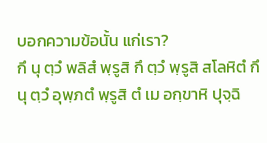บอกความข้อนั้น แก่เรา?
กึ นุ ตฺวํ พลิสํ พฺรูสิ กึ ตฺวํ พฺรูสิ สโลหิตํ กึ นุ ตฺวํ อุพฺภตํ พฺรูสิ ตํ เม อกฺขาหิ ปุจฺฉิ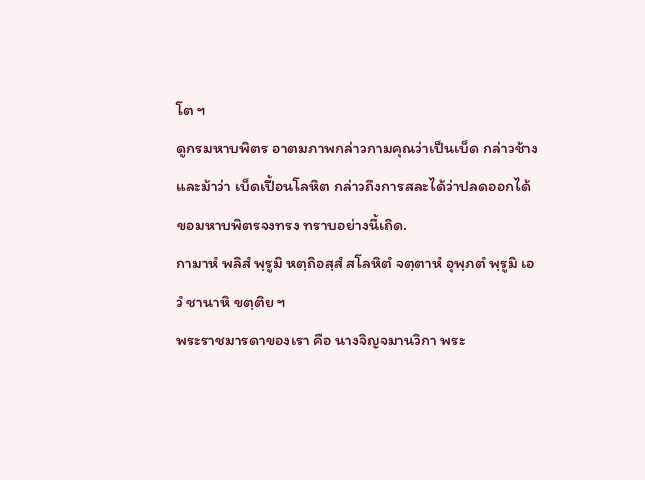โต ฯ
ดูกรมหาบพิตร อาตมภาพกล่าวกามคุณว่าเป็นเบ็ด กล่าวช้างและม้าว่า เบ็ดเปื้อนโลหิต กล่าวถึงการสละได้ว่าปลดออกได้ ขอมหาบพิตรจงทรง ทราบอย่างนี้เถิด.
กามาหํ พลิสํ พฺรูมิ หตฺถิอสฺสํ สโลหิตํ จตฺตาหํ อุพฺภตํ พฺรูมิ เอวํ ชานาหิ ขตฺติย ฯ
พระราชมารดาของเรา คือ นางจิญจมานวิกา พระ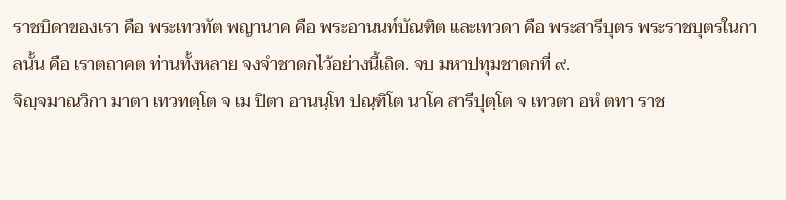ราชบิดาของเรา คือ พระเทวทัต พญานาค คือ พระอานนท์บัณฑิต และเทวดา คือ พระสารีบุตร พระราชบุตรในกาลนั้น คือ เราตถาคต ท่านทั้งหลาย จงจำชาดกไว้อย่างนี้เถิด. จบ มหาปทุมชาดกที่ ๙.
จิญฺจมาณวิกา มาตา เทวทตฺโต จ เม ปิตา อานนฺโท ปณฺฑิโต นาโค สารีปุตฺโต จ เทวตา อหํ ตทา ราช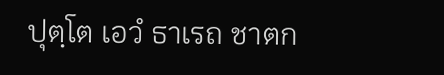ปุตฺโต เอวํ ธาเรถ ชาตก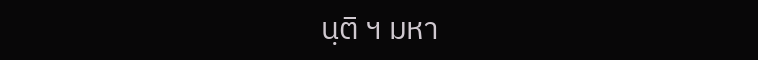นฺติ ฯ มหา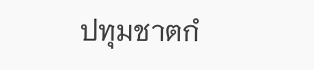ปทุมชาตกํ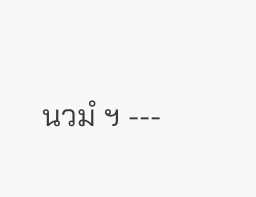นวมํ ฯ ---